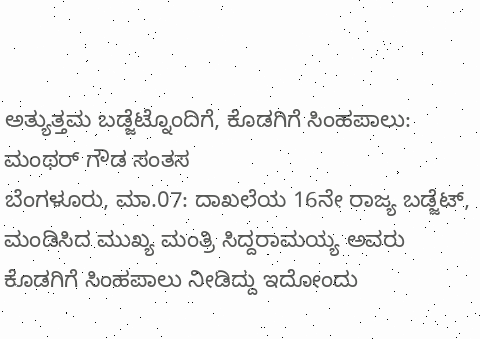ಅತ್ಯುತ್ತಮ ಬಡ್ಜೆಟ್ನೊಂದಿಗೆ, ಕೊಡಗಿಗೆ ಸಿಂಹಪಾಲು: ಮಂಥರ್ ಗೌಡ ಸಂತಸ
ಬೆಂಗಳೂರು, ಮಾ.07: ದಾಖಲೆಯ 16ನೇ ರಾಜ್ಯ ಬಡ್ಜೆಟ್, ಮಂಡಿಸಿದ ಮುಖ್ಯ ಮಂತ್ರಿ ಸಿದ್ದರಾಮಯ್ಯ ಅವರು ಕೊಡಗಿಗೆ ಸಿಂಹಪಾಲು ನೀಡಿದ್ದು ಇದೋಂದು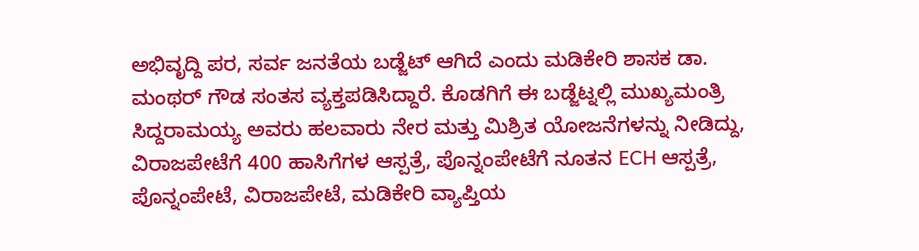ಅಭಿವೃದ್ದಿ ಪರ, ಸರ್ವ ಜನತೆಯ ಬಡ್ಜೆಟ್ ಆಗಿದೆ ಎಂದು ಮಡಿಕೇರಿ ಶಾಸಕ ಡಾ. ಮಂಥರ್ ಗೌಡ ಸಂತಸ ವ್ಯಕ್ತಪಡಿಸಿದ್ದಾರೆ. ಕೊಡಗಿಗೆ ಈ ಬಡ್ಜೆಟ್ನಲ್ಲಿ ಮುಖ್ಯಮಂತ್ರಿ ಸಿದ್ದರಾಮಯ್ಯ ಅವರು ಹಲವಾರು ನೇರ ಮತ್ತು ಮಿಶ್ರಿತ ಯೋಜನೆಗಳನ್ನು ನೀಡಿದ್ದು, ವಿರಾಜಪೇಟೆಗೆ 400 ಹಾಸಿಗೆಗಳ ಆಸ್ಪತ್ರೆ, ಪೊನ್ನಂಪೇಟೆಗೆ ನೂತನ ECH ಆಸ್ಪತ್ರೆ, ಪೊನ್ನಂಪೇಟೆ, ವಿರಾಜಪೇಟೆ, ಮಡಿಕೇರಿ ವ್ಯಾಪ್ತಿಯ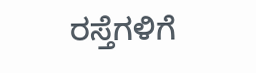ರಸ್ತೆಗಳಿಗೆ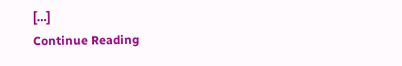[…]
Continue Reading